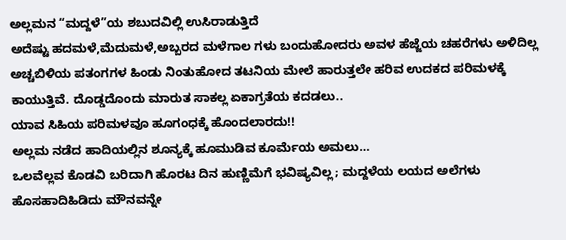ಅಲ್ಲಮನ “ಮದ್ದಳೆ”ಯ ಶಬುದವಿಲ್ಲಿ ಉಸಿರಾಡುತ್ತಿದೆ
ಅದೆಷ್ಟು ಹದಮಳೆ,ಮೆದುಮಳೆ,ಅಬ್ಬರದ ಮಳೆಗಾಲ ಗಳು ಬಂದುಹೋದರು ಅವಳ ಹೆಜ್ಜೆಯ ಚಹರೆಗಳು ಅಳಿದಿಲ್ಲ
ಅಚ್ಚಬಿಳಿಯ ಪತಂಗಗಳ ಹಿಂಡು ನಿಂತುಹೋದ ತಟನಿಯ ಮೇಲೆ ಹಾರುತ್ತಲೇ ಹರಿವ ಉದಕದ ಪರಿಮಳಕ್ಕೆ ಕಾಯುತ್ತಿವೆ. ದೊಡ್ಡದೊಂದು ಮಾರುತ ಸಾಕಲ್ಲ ಏಕಾಗ್ರತೆಯ ಕದಡಲು..
ಯಾವ ಸಿಹಿಯ ಪರಿಮಳವೂ ಹೂಗಂಧಕ್ಕೆ ಹೊಂದಲಾರದು!!
ಅಲ್ಲಮ ನಡೆದ ಹಾದಿಯಲ್ಲಿನ ಶೂನ್ಯಕ್ಕೆ ಹೂಮುಡಿವ ಕೂರ್ಮೆಯ ಅಮಲು…
ಒಲವೆಲ್ಲವ ಕೊಡವಿ ಬರಿದಾಗಿ ಹೊರಟ ದಿನ ಹುಣ್ಣಿಮೆಗೆ ಭವಿಷ್ಯವಿಲ್ಲ; ಮದ್ದಳೆಯ ಲಯದ ಅಲೆಗಳು
ಹೊಸಹಾದಿಹಿಡಿದು ಮೌನವನ್ನೇ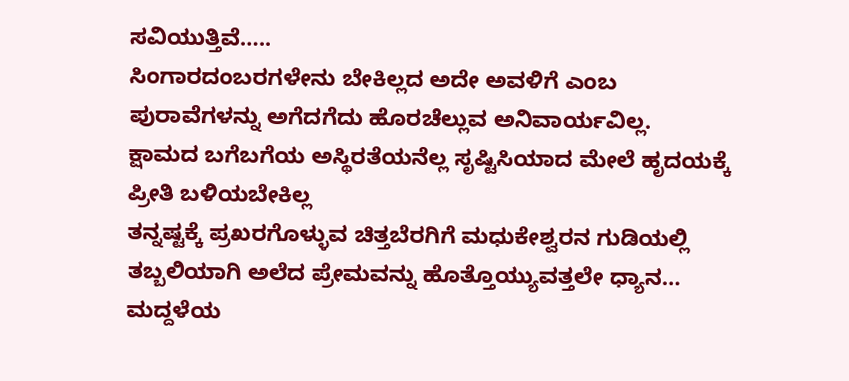ಸವಿಯುತ್ತಿವೆ…..
ಸಿಂಗಾರದಂಬರಗಳೇನು ಬೇಕಿಲ್ಲದ ಅದೇ ಅವಳಿಗೆ ಎಂಬ
ಪುರಾವೆಗಳನ್ನು ಅಗೆದಗೆದು ಹೊರಚೆಲ್ಲುವ ಅನಿವಾರ್ಯವಿಲ್ಲ.
ಕ್ಷಾಮದ ಬಗೆಬಗೆಯ ಅಸ್ಥಿರತೆಯನೆಲ್ಲ ಸೃಷ್ಟಿಸಿಯಾದ ಮೇಲೆ ಹೃದಯಕ್ಕೆ ಪ್ರೀತಿ ಬಳಿಯಬೇಕಿಲ್ಲ
ತನ್ನಷ್ಟಕ್ಕೆ ಪ್ರಖರಗೊಳ್ಳುವ ಚಿತ್ತಬೆರಗಿಗೆ ಮಧುಕೇಶ್ವರನ ಗುಡಿಯಲ್ಲಿ ತಬ್ಬಲಿಯಾಗಿ ಅಲೆದ ಪ್ರೇಮವನ್ನು ಹೊತ್ತೊಯ್ಯುವತ್ತಲೇ ಧ್ಯಾನ…
ಮದ್ದಳೆಯ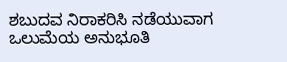ಶಬುದವ ನಿರಾಕರಿಸಿ ನಡೆಯುವಾಗ
ಒಲುಮೆಯ ಅನುಭೂತಿ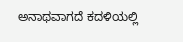ಅನಾಥವಾಗದೆ ಕದಳಿಯಲ್ಲಿ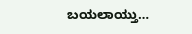ಬಯಲಾಯ್ತು…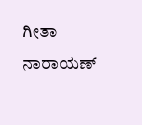ಗೀತಾ ನಾರಾಯಣ್